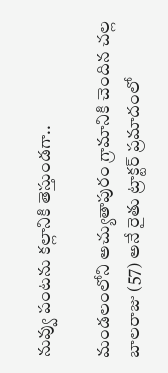నువ్వు పంటను కల్లానికి తెస్తుండగా..

మండలంలోని అచ్యుతాపురం గ్రామానికి చెందిన చల్ల బాలరాజు (57) అనే రైతు ట్రాక్టర్‌ ప్రమాదంలో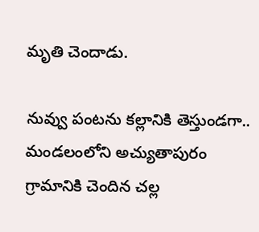మృతి చెందాడు.

నువ్వు పంటను కల్లానికి తెస్తుండగా..
మండలంలోని అచ్యుతాపురం గ్రామానికి చెందిన చల్ల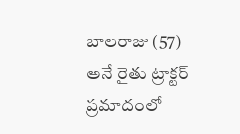బాలరాజు (57) అనే రైతు ట్రాక్టర్‌ ప్రమాదంలో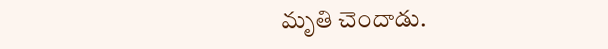మృతి చెందాడు.